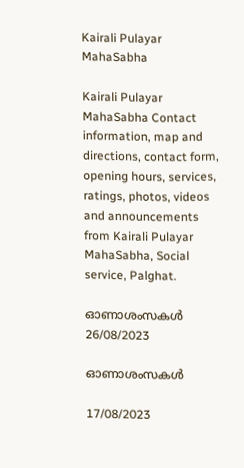Kairali Pulayar MahaSabha

Kairali Pulayar MahaSabha Contact information, map and directions, contact form, opening hours, services, ratings, photos, videos and announcements from Kairali Pulayar MahaSabha, Social service, Palghat.

ഓണാശംസകൾ
26/08/2023

ഓണാശംസകൾ

17/08/2023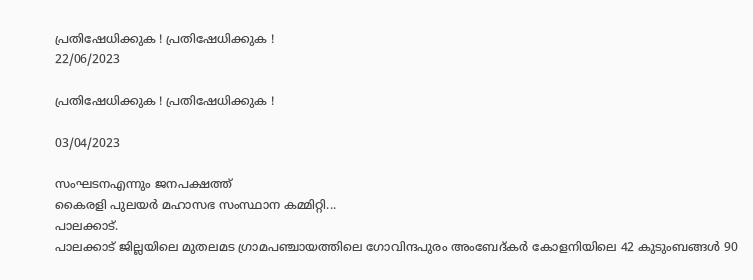പ്രതിഷേധിക്കുക ! പ്രതിഷേധിക്കുക !
22/06/2023

പ്രതിഷേധിക്കുക ! പ്രതിഷേധിക്കുക !

03/04/2023

സംഘടനഎന്നും ജനപക്ഷത്ത്
കൈരളി പുലയർ മഹാസഭ സംസ്ഥാന കമ്മിറ്റി...
പാലക്കാട്.
പാലക്കാട് ജില്ലയിലെ മുതലമട ഗ്രാമപഞ്ചായത്തിലെ ഗോവിന്ദപുരം അംബേദ്കർ കോളനിയിലെ 42 കുടുംബങ്ങൾ 90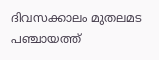ദിവസക്കാലം മുതലമട പഞ്ചായത്ത്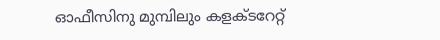ഓഫീസിനു മുമ്പിലും കളക്ടറേറ്റ്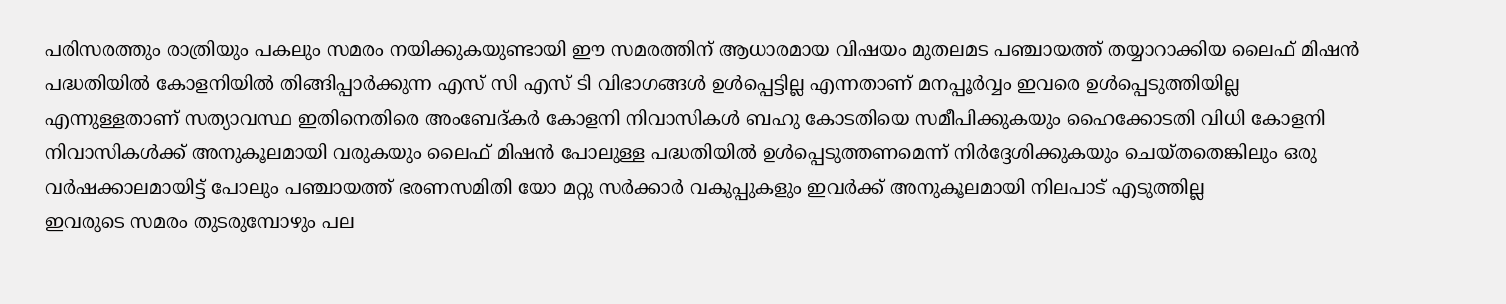പരിസരത്തും രാത്രിയും പകലും സമരം നയിക്കുകയുണ്ടായി ഈ സമരത്തിന് ആധാരമായ വിഷയം മുതലമട പഞ്ചായത്ത് തയ്യാറാക്കിയ ലൈഫ് മിഷൻ പദ്ധതിയിൽ കോളനിയിൽ തിങ്ങിപ്പാർക്കുന്ന എസ് സി എസ് ടി വിഭാഗങ്ങൾ ഉൾപ്പെട്ടില്ല എന്നതാണ് മനപ്പൂർവ്വം ഇവരെ ഉൾപ്പെടുത്തിയില്ല എന്നുള്ളതാണ് സത്യാവസ്ഥ ഇതിനെതിരെ അംബേദ്കർ കോളനി നിവാസികൾ ബഹു കോടതിയെ സമീപിക്കുകയും ഹൈക്കോടതി വിധി കോളനി നിവാസികൾക്ക് അനുകൂലമായി വരുകയും ലൈഫ് മിഷൻ പോലുള്ള പദ്ധതിയിൽ ഉൾപ്പെടുത്തണമെന്ന് നിർദ്ദേശിക്കുകയും ചെയ്തതെങ്കിലും ഒരു വർഷക്കാലമായിട്ട് പോലും പഞ്ചായത്ത് ഭരണസമിതി യോ മറ്റു സർക്കാർ വകുപ്പുകളും ഇവർക്ക് അനുകൂലമായി നിലപാട് എടുത്തില്ല
ഇവരുടെ സമരം തുടരുമ്പോഴും പല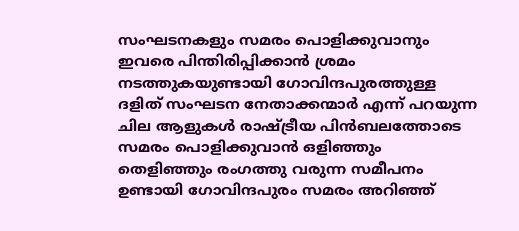സംഘടനകളും സമരം പൊളിക്കുവാനും ഇവരെ പിന്തിരിപ്പിക്കാൻ ശ്രമം നടത്തുകയുണ്ടായി ഗോവിന്ദപുരത്തുള്ള ദളിത് സംഘടന നേതാക്കന്മാർ എന്ന് പറയുന്ന ചില ആളുകൾ രാഷ്ട്രീയ പിൻബലത്തോടെ സമരം പൊളിക്കുവാൻ ഒളിഞ്ഞും തെളിഞ്ഞും രംഗത്തു വരുന്ന സമീപനം ഉണ്ടായി ഗോവിന്ദപുരം സമരം അറിഞ്ഞ്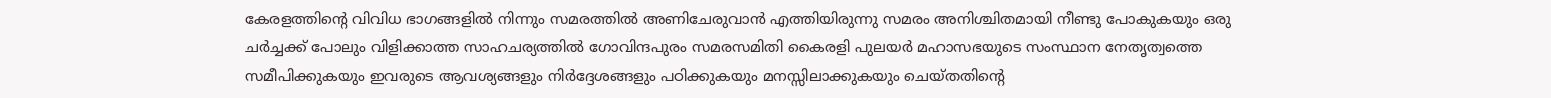കേരളത്തിന്റെ വിവിധ ഭാഗങ്ങളിൽ നിന്നും സമരത്തിൽ അണിചേരുവാൻ എത്തിയിരുന്നു സമരം അനിശ്ചിതമായി നീണ്ടു പോകുകയും ഒരു ചർച്ചക്ക് പോലും വിളിക്കാത്ത സാഹചര്യത്തിൽ ഗോവിന്ദപുരം സമരസമിതി കൈരളി പുലയർ മഹാസഭയുടെ സംസ്ഥാന നേതൃത്വത്തെ സമീപിക്കുകയും ഇവരുടെ ആവശ്യങ്ങളും നിർദ്ദേശങ്ങളും പഠിക്കുകയും മനസ്സിലാക്കുകയും ചെയ്തതിന്റെ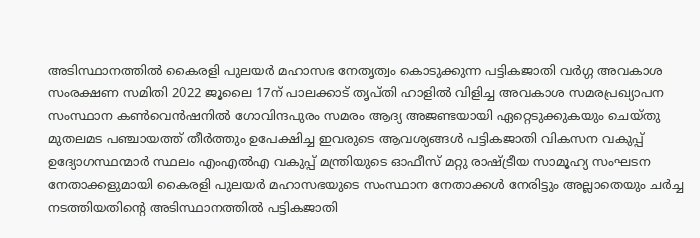അടിസ്ഥാനത്തിൽ കൈരളി പുലയർ മഹാസഭ നേതൃത്വം കൊടുക്കുന്ന പട്ടികജാതി വർഗ്ഗ അവകാശ സംരക്ഷണ സമിതി 2022 ജൂലൈ 17ന് പാലക്കാട് തൃപ്തി ഹാളിൽ വിളിച്ച അവകാശ സമരപ്രഖ്യാപന സംസ്ഥാന കൺവെൻഷനിൽ ഗോവിന്ദപുരം സമരം ആദ്യ അജണ്ടയായി ഏറ്റെടുക്കുകയും ചെയ്തു
മുതലമട പഞ്ചായത്ത് തീർത്തും ഉപേക്ഷിച്ച ഇവരുടെ ആവശ്യങ്ങൾ പട്ടികജാതി വികസന വകുപ്പ് ഉദ്യോഗസ്ഥന്മാർ സ്ഥലം എംഎൽഎ വകുപ്പ് മന്ത്രിയുടെ ഓഫീസ് മറ്റു രാഷ്ട്രീയ സാമൂഹ്യ സംഘടന നേതാക്കളുമായി കൈരളി പുലയർ മഹാസഭയുടെ സംസ്ഥാന നേതാക്കൾ നേരിട്ടും അല്ലാതെയും ചർച്ച നടത്തിയതിന്റെ അടിസ്ഥാനത്തിൽ പട്ടികജാതി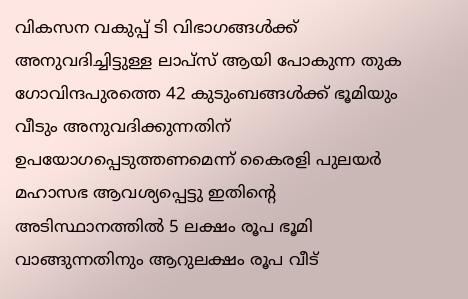വികസന വകുപ്പ് ടി വിഭാഗങ്ങൾക്ക് അനുവദിച്ചിട്ടുള്ള ലാപ്സ് ആയി പോകുന്ന തുക ഗോവിന്ദപുരത്തെ 42 കുടുംബങ്ങൾക്ക് ഭൂമിയും വീടും അനുവദിക്കുന്നതിന് ഉപയോഗപ്പെടുത്തണമെന്ന് കൈരളി പുലയർ മഹാസഭ ആവശ്യപ്പെട്ടു ഇതിന്റെ അടിസ്ഥാനത്തിൽ 5 ലക്ഷം രൂപ ഭൂമി വാങ്ങുന്നതിനും ആറുലക്ഷം രൂപ വീട്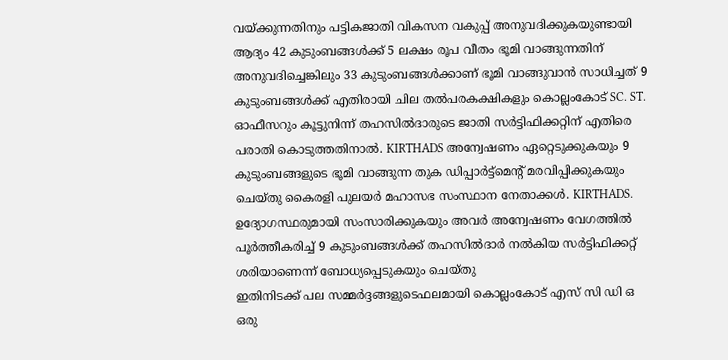വയ്ക്കുന്നതിനും പട്ടികജാതി വികസന വകുപ്പ് അനുവദിക്കുകയുണ്ടായി ആദ്യം 42 കുടുംബങ്ങൾക്ക് 5 ലക്ഷം രൂപ വീതം ഭൂമി വാങ്ങുന്നതിന് അനുവദിച്ചെങ്കിലും 33 കുടുംബങ്ങൾക്കാണ് ഭൂമി വാങ്ങുവാൻ സാധിച്ചത് 9 കുടുംബങ്ങൾക്ക് എതിരായി ചില തൽപരകക്ഷികളും കൊല്ലംകോട് SC. ST. ഓഫീസറും കൂട്ടുനിന്ന് തഹസിൽദാരുടെ ജാതി സർട്ടിഫിക്കറ്റിന് എതിരെ പരാതി കൊടുത്തതിനാൽ. KIRTHADS അന്വേഷണം ഏറ്റെടുക്കുകയും 9 കുടുംബങ്ങളുടെ ഭൂമി വാങ്ങുന്ന തുക ഡിപ്പാർട്ട്മെന്റ് മരവിപ്പിക്കുകയും ചെയ്തു കൈരളി പുലയർ മഹാസഭ സംസ്ഥാന നേതാക്കൾ. KIRTHADS. ഉദ്യോഗസ്ഥരുമായി സംസാരിക്കുകയും അവർ അന്വേഷണം വേഗത്തിൽ പൂർത്തീകരിച്ച് 9 കുടുംബങ്ങൾക്ക് തഹസിൽദാർ നൽകിയ സർട്ടിഫിക്കറ്റ് ശരിയാണെന്ന് ബോധ്യപ്പെടുകയും ചെയ്തു
ഇതിനിടക്ക് പല സമ്മർദ്ദങ്ങളുടെഫലമായി കൊല്ലംകോട് എസ് സി ഡി ഒ ഒരു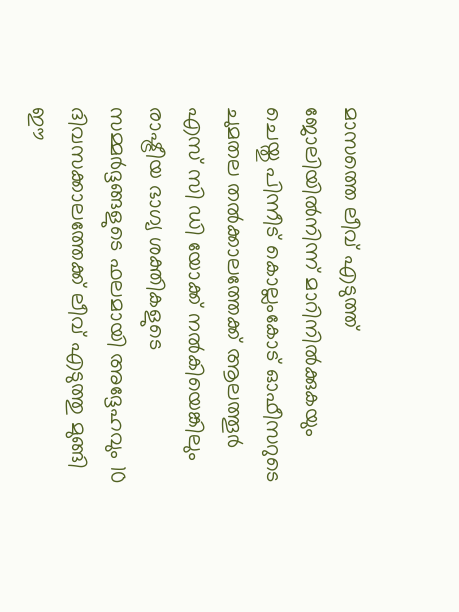മാസത്തെ ലീവ് എടുത്ത് ജോലിയിൽനിന്ന് മാറിനിൽക്കുകയും ചെയ്തു പിന്നീട് കൊല്ലംകോട് ഓഫീസറുടെ ചുമതല തൽക്കാലത്തേക്ക് ആലത്തൂർ എസ് സി ഡി യോക്ക് നൽകിയെങ്കിലും രാഷ്ട്രീയ ഭാഗ്യ ശക്തികളുടെ സമ്മർദ്ദങ്ങളുടെ ഫലമായി അദ്ദേഹവും 10 ദിവസക്കാലത്തേക്ക് ലീവ് എടുത്തു മുങ്ങി ഈ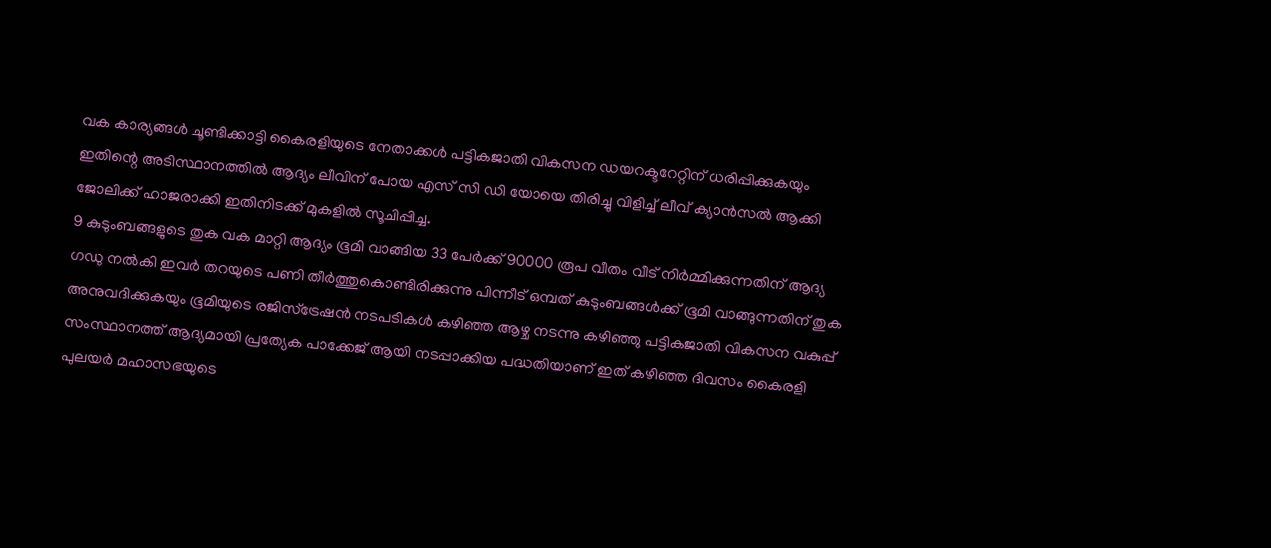വക കാര്യങ്ങൾ ചൂണ്ടിക്കാട്ടി കൈരളിയുടെ നേതാക്കൾ പട്ടികജാതി വികസന ഡയറക്ടറേറ്റിന് ധരിപ്പിക്കുകയും ഇതിന്റെ അടിസ്ഥാനത്തിൽ ആദ്യം ലീവിന് പോയ എസ് സി ഡി യോയെ തിരിച്ചു വിളിച്ച് ലീവ് ക്യാൻസൽ ആക്കി ജോലിക്ക് ഹാജരാക്കി ഇതിനിടക്ക് മുകളിൽ സൂചിപ്പിച്ച.
9 കുടുംബങ്ങളുടെ തുക വക മാറ്റി ആദ്യം ഭൂമി വാങ്ങിയ 33 പേർക്ക് 90000 രൂപ വീതം വീട് നിർമ്മിക്കുന്നതിന് ആദ്യ ഗഡു നൽകി ഇവർ തറയുടെ പണി തീർത്തുകൊണ്ടിരിക്കുന്നു പിന്നീട് ഒമ്പത് കുടുംബങ്ങൾക്ക് ഭൂമി വാങ്ങുന്നതിന് തുക അനുവദിക്കുകയും ഭൂമിയുടെ രജിസ്ട്രേഷൻ നടപടികൾ കഴിഞ്ഞ ആഴ്ച നടന്നു കഴിഞ്ഞു പട്ടികജാതി വികസന വകുപ്പ് സംസ്ഥാനത്ത് ആദ്യമായി പ്രത്യേക പാക്കേജ് ആയി നടപ്പാക്കിയ പദ്ധതിയാണ് ഇത് കഴിഞ്ഞ ദിവസം കൈരളി പുലയർ മഹാസഭയുടെ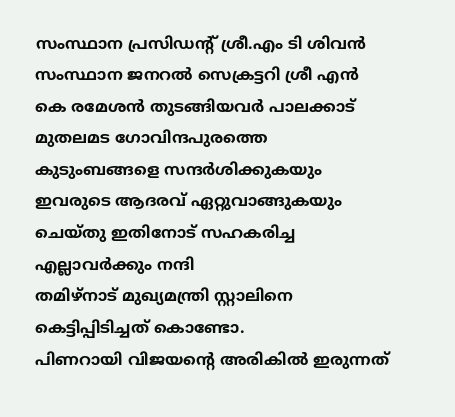സംസ്ഥാന പ്രസിഡന്റ് ശ്രീ.എം ടി ശിവൻ സംസ്ഥാന ജനറൽ സെക്രട്ടറി ശ്രീ എൻ കെ രമേശൻ തുടങ്ങിയവർ പാലക്കാട് മുതലമട ഗോവിന്ദപുരത്തെ കുടുംബങ്ങളെ സന്ദർശിക്കുകയും ഇവരുടെ ആദരവ് ഏറ്റുവാങ്ങുകയും ചെയ്തു ഇതിനോട് സഹകരിച്ച എല്ലാവർക്കും നന്ദി
തമിഴ്നാട് മുഖ്യമന്ത്രി സ്റ്റാലിനെ കെട്ടിപ്പിടിച്ചത് കൊണ്ടോ.
പിണറായി വിജയന്റെ അരികിൽ ഇരുന്നത്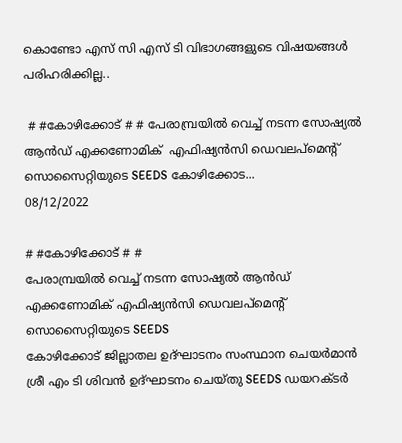കൊണ്ടോ എസ് സി എസ് ടി വിഭാഗങ്ങളുടെ വിഷയങ്ങൾ പരിഹരിക്കില്ല..

 # #കോഴിക്കോട് # # പേരാമ്പ്രയിൽ വെച്ച് നടന്ന സോഷ്യൽ ആൻഡ് എക്കണോമിക്  എഫിഷ്യൻസി ഡെവലപ്മെന്റ് സൊസൈറ്റിയുടെ SEEDS കോഴിക്കോട...
08/12/2022

# #കോഴിക്കോട് # #
പേരാമ്പ്രയിൽ വെച്ച് നടന്ന സോഷ്യൽ ആൻഡ് എക്കണോമിക് എഫിഷ്യൻസി ഡെവലപ്മെന്റ് സൊസൈറ്റിയുടെ SEEDS
കോഴിക്കോട് ജില്ലാതല ഉദ്ഘാടനം സംസ്ഥാന ചെയർമാൻ ശ്രീ എം ടി ശിവൻ ഉദ്ഘാടനം ചെയ്തു SEEDS ഡയറക്ടർ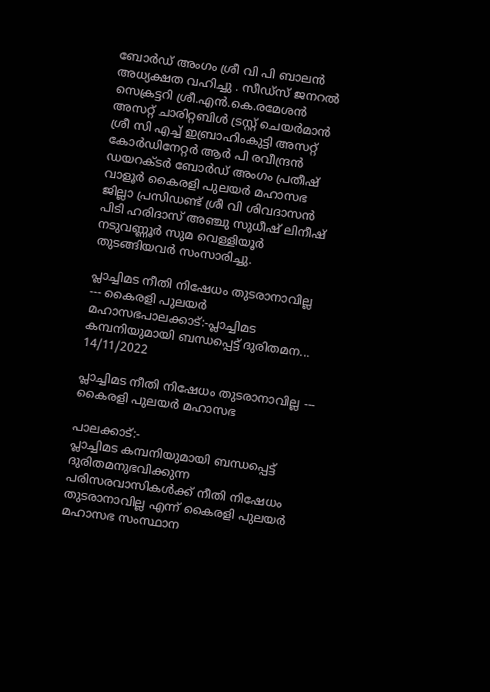ബോർഡ് അംഗം ശ്രീ വി പി ബാലൻ അധ്യക്ഷത വഹിച്ചു . സീഡ്സ് ജനറൽ സെക്രട്ടറി ശ്രീ.എൻ.കെ.രമേശൻ അസറ്റ് ചാരിറ്റബിൾ ട്രസ്റ്റ് ചെയർമാൻ ശ്രീ സി എച്ച് ഇബ്രാഹിംകുട്ടി അസറ്റ് കോർഡിനേറ്റർ ആർ പി രവീന്ദ്രൻ ഡയറക്ടർ ബോർഡ് അംഗം പ്രതീഷ് വാളൂർ കൈരളി പുലയർ മഹാസഭ ജില്ലാ പ്രസിഡണ്ട് ശ്രീ വി ശിവദാസൻ പിടി ഹരിദാസ് അഞ്ചു സുധീഷ് ലിനീഷ് നടുവണ്ണൂർ സുമ വെള്ളിയൂർ തുടങ്ങിയവർ സംസാരിച്ചു.

പ്ലാച്ചിമട നീതി നിഷേധം തുടരാനാവില്ല     --- കൈരളി പുലയർ മഹാസഭപാലക്കാട്:-പ്ലാച്ചിമട കമ്പനിയുമായി ബന്ധപ്പെട്ട് ദുരിതമന...
14/11/2022

പ്ലാച്ചിമട നീതി നിഷേധം തുടരാനാവില്ല --- കൈരളി പുലയർ മഹാസഭ

പാലക്കാട്:-
പ്ലാച്ചിമട കമ്പനിയുമായി ബന്ധപ്പെട്ട് ദുരിതമനുഭവിക്കുന്ന പരിസരവാസികൾക്ക് നീതി നിഷേധം തുടരാനാവില്ല എന്ന് കൈരളി പുലയർ മഹാസഭ സംസ്ഥാന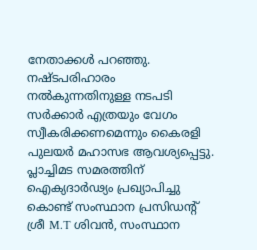നേതാക്കൾ പറഞ്ഞു. നഷ്ടപരിഹാരം നൽകുന്നതിനുള്ള നടപടി സർക്കാർ എത്രയും വേഗം സ്വീകരിക്കണമെന്നും കൈരളി പുലയർ മഹാസഭ ആവശ്യപ്പെട്ടു. പ്ലാച്ചിമട സമരത്തിന് ഐക്യദാർഢ്യം പ്രഖ്യാപിച്ചു കൊണ്ട് സംസ്ഥാന പ്രസിഡന്റ് ശ്രീ M.T ശിവൻ, സംസ്ഥാന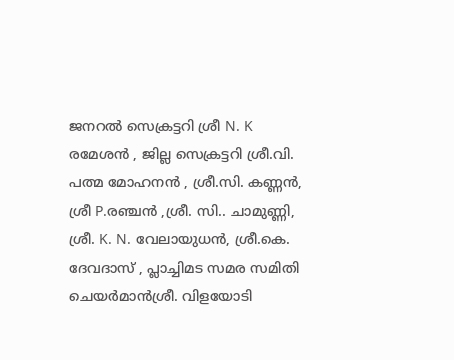ജനറൽ സെക്രട്ടറി ശ്രീ N. K രമേശൻ , ജില്ല സെക്രട്ടറി ശ്രീ.വി. പത്മ മോഹനൻ , ശ്രീ.സി. കണ്ണൻ, ശ്രീ P.രഞ്ചൻ ,ശ്രീ. സി.. ചാമുണ്ണി, ശ്രീ. K. N. വേലായുധൻ, ശ്രീ.കെ. ദേവദാസ് , പ്ലാച്ചിമട സമര സമിതി ചെയർമാൻശ്രീ. വിളയോടി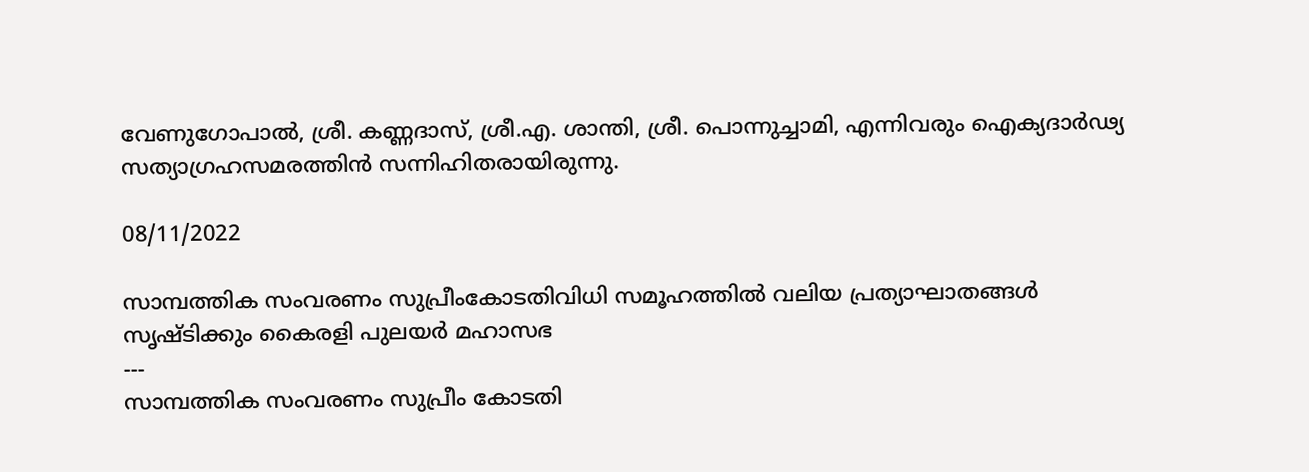വേണുഗോപാൽ, ശ്രീ. കണ്ണദാസ്, ശ്രീ.എ. ശാന്തി, ശ്രീ. പൊന്നുച്ചാമി, എന്നിവരും ഐക്യദാർഢ്യ സത്യാഗ്രഹസമരത്തിൻ സന്നിഹിതരായിരുന്നു.

08/11/2022

സാമ്പത്തിക സംവരണം സുപ്രീംകോടതിവിധി സമൂഹത്തിൽ വലിയ പ്രത്യാഘാതങ്ങൾ സൃഷ്ടിക്കും കൈരളി പുലയർ മഹാസഭ
---
സാമ്പത്തിക സംവരണം സുപ്രീം കോടതി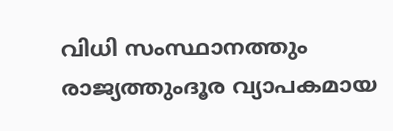വിധി സംസ്ഥാനത്തും രാജ്യത്തുംദൂര വ്യാപകമായ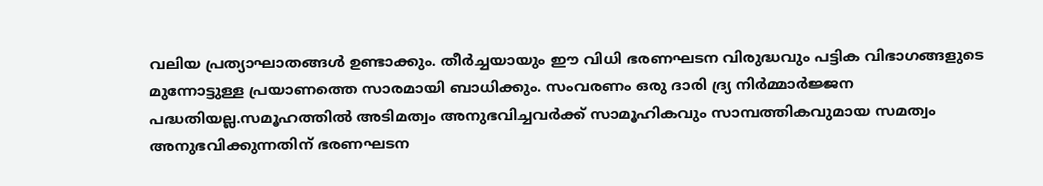വലിയ പ്രത്യാഘാതങ്ങൾ ഉണ്ടാക്കും. തീർച്ചയായും ഈ വിധി ഭരണഘടന വിരുദ്ധവും പട്ടിക വിഭാഗങ്ങളുടെ മുന്നോട്ടുള്ള പ്രയാണത്തെ സാരമായി ബാധിക്കും. സംവരണം ഒരു ദാരി ദ്ര്യ നിർമ്മാർജ്ജന പദ്ധതിയല്ല.സമൂഹത്തിൽ അടിമത്വം അനുഭവിച്ചവർക്ക് സാമൂഹികവും സാമ്പത്തികവുമായ സമത്വം അനുഭവിക്കുന്നതിന് ഭരണഘടന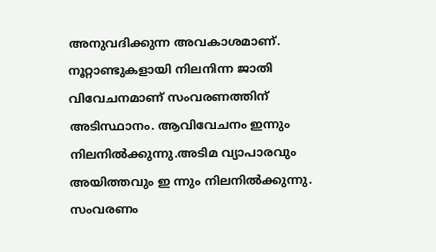അനുവദിക്കുന്ന അവകാശമാണ്. നൂറ്റാണ്ടുകളായി നിലനിന്ന ജാതി വിവേചനമാണ് സംവരണത്തിന് അടിസ്ഥാനം. ആവിവേചനം ഇന്നും നിലനിൽക്കുന്നു.അടിമ വ്യാപാരവും അയിത്തവും ഇ ന്നും നിലനിൽക്കുന്നു. സംവരണം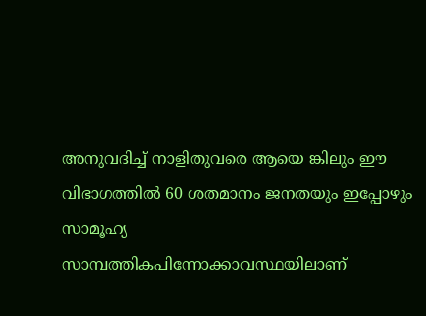അനുവദിച്ച് നാളിതുവരെ ആയെ ങ്കിലും ഈ വിഭാഗത്തിൽ 60 ശതമാനം ജനതയും ഇപ്പോഴും സാമൂഹ്യ സാമ്പത്തികപിന്നോക്കാവസ്ഥയിലാണ്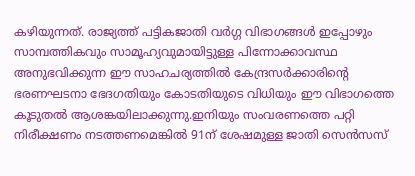കഴിയുന്നത്. രാജ്യത്ത് പട്ടികജാതി വർഗ്ഗ വിഭാഗങ്ങൾ ഇപ്പോഴും സാമ്പത്തികവും സാമൂഹ്യവുമായിട്ടുള്ള പിന്നോക്കാവസ്ഥ അനുഭവിക്കുന്ന ഈ സാഹചര്യത്തിൽ കേന്ദ്രസർക്കാരിന്റെ ഭരണഘടനാ ഭേദഗതിയും കോടതിയുടെ വിധിയും ഈ വിഭാഗത്തെ കൂടുതൽ ആശങ്കയിലാക്കുന്നു.ഇനിയും സംവരണത്തെ പറ്റി നിരീക്ഷണം നടത്തണമെങ്കിൽ 91ന് ശേഷമുള്ള ജാതി സെൻസസ്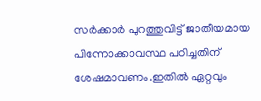സർക്കാർ പുറത്തുവിട്ട് ജാതീയമായ പിന്നോക്കാവസ്ഥ പഠിച്ചതിന് ശേഷമാവണം.ഇതിൽ ഏറ്റവും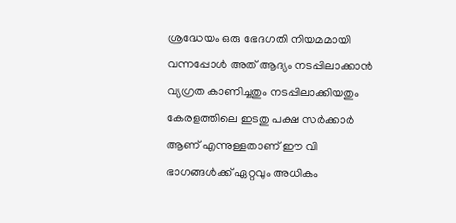ശ്രദ്ധേയം ഒരു ഭേദഗതി നിയമമായി വന്നപ്പോൾ അത് ആദ്യം നടപ്പിലാക്കാൻ വ്യഗ്രത കാണിച്ചതും നടപ്പിലാക്കിയതും കേരളത്തിലെ ഇടതു പക്ഷ സർക്കാർ ആണ് എന്നുള്ളതാണ് ഈ വി ഭാഗങ്ങൾക്ക് ഏറ്റവും അധികം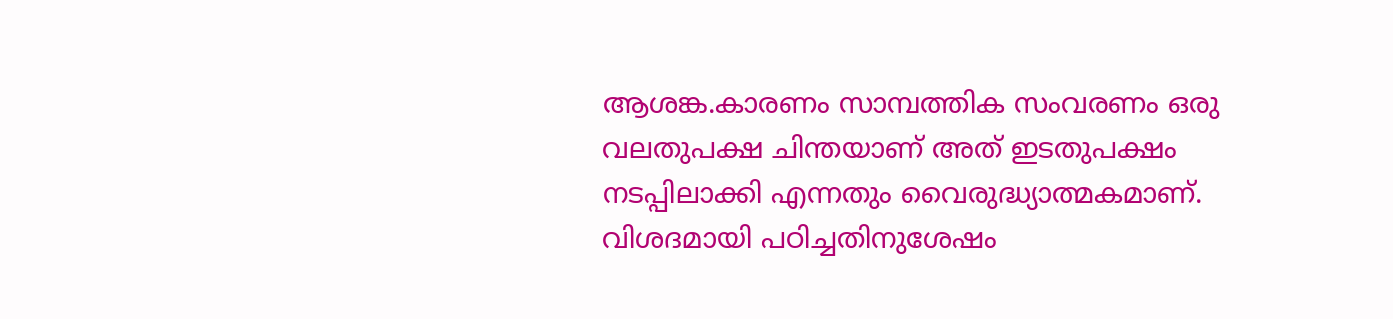ആശങ്ക.കാരണം സാമ്പത്തിക സംവരണം ഒരു വലതുപക്ഷ ചിന്തയാണ് അത് ഇടതുപക്ഷം നടപ്പിലാക്കി എന്നതും വൈരുദ്ധ്യാത്മകമാണ്. വിശദമായി പഠിച്ചതിനുശേഷം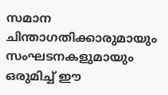സമാന ചിന്താഗതിക്കാരുമായും സംഘടനകളുമായും ഒരുമിച്ച് ഈ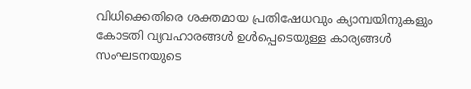വിധിക്കെതിരെ ശക്തമായ പ്രതിഷേധവും ക്യാമ്പയിനുകളും കോടതി വ്യവഹാരങ്ങൾ ഉൾപ്പെടെയുള്ള കാര്യങ്ങൾ സംഘടനയുടെ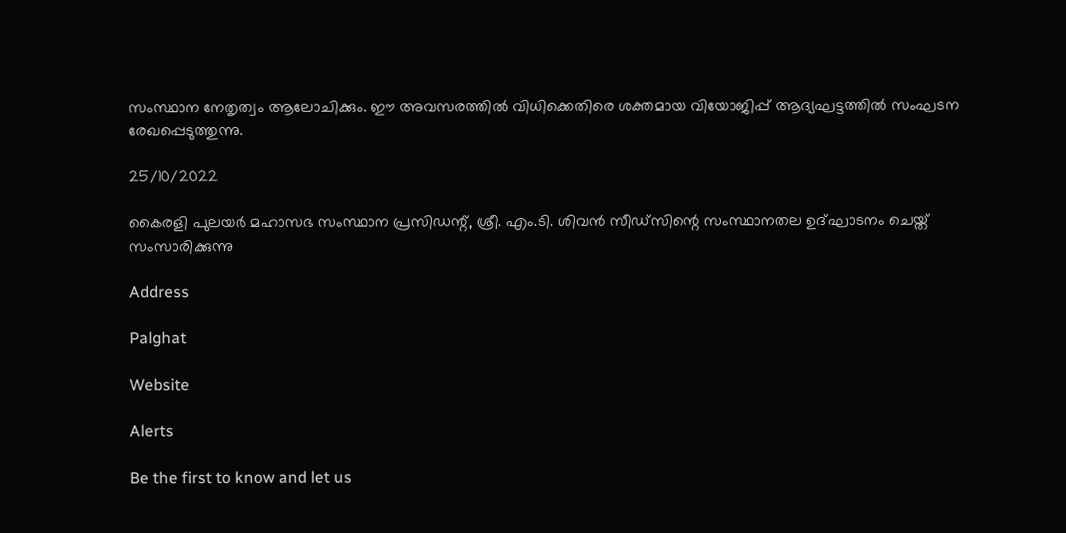സംസ്ഥാന നേതൃത്വം ആലോചിക്കും. ഈ അവസരത്തിൽ വിധിക്കെതിരെ ശക്തമായ വിയോജിപ്പ് ആദ്യഘട്ടത്തിൽ സംഘടന രേഖപ്പെടുത്തുന്നു.

25/10/2022

കൈരളി പുലയർ മഹാസഭ സംസ്ഥാന പ്രസിഡന്റ്, ശ്രീ. എം.ടി. ശിവൻ സീഡ്‌സിന്റെ സംസ്ഥാനതല ഉദ്ഘാടനം ചെയ്ത് സംസാരിക്കുന്നു

Address

Palghat

Website

Alerts

Be the first to know and let us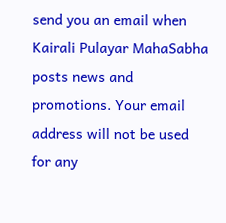send you an email when Kairali Pulayar MahaSabha posts news and promotions. Your email address will not be used for any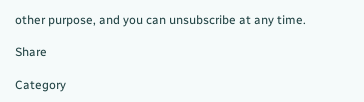other purpose, and you can unsubscribe at any time.

Share

Category